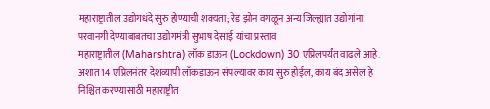महाराष्ट्रातील उद्योगधंदे सुरु होण्याची शक्यता; रेड झोन वगळून अन्य जिल्ह्यात उद्योगांना परवानगी देण्याबाबतचा उद्योगमंत्री सुभाष देसाई यांचा प्रस्ताव
महाराष्ट्रातील (Maharshtra) लॉक डाऊन (Lockdown) 30 एप्रिलपर्यंत वाढले आहे. अशात 14 एप्रिलनंतर देशव्यापी लॉकडाऊन संपल्यावर काय सुरु होईल, काय बंद असेल हे निश्चित करण्यासाठी महाराष्ट्रीत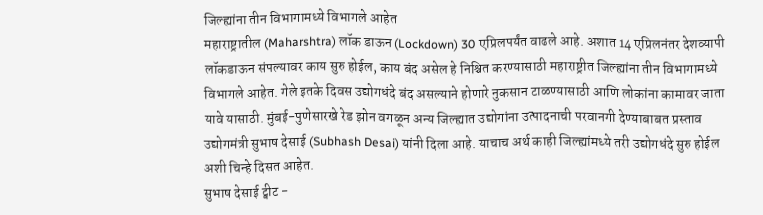जिल्ह्यांना तीन विभागामध्ये विभागले आहेत
महाराष्ट्रातील (Maharshtra) लॉक डाऊन (Lockdown) 30 एप्रिलपर्यंत वाढले आहे. अशात 14 एप्रिलनंतर देशव्यापी लॉकडाऊन संपल्यावर काय सुरु होईल, काय बंद असेल हे निश्चित करण्यासाठी महाराष्ट्रीत जिल्ह्यांना तीन विभागामध्ये विभागले आहेत. गेले इतके दिवस उद्योगधंदे बंद असल्याने होणारे नुकसान टाळण्यासाठी आणि लोकांना कामावर जाता यावे यासाठी. मुंबई-पुणेसारखे रेड झोन वगळून अन्य जिल्ह्यात उद्योगांना उत्पादनाची परवानगी देण्याबाबत प्रस्ताव उद्योगमंत्री सुभाष देसाई (Subhash Desai) यांनी दिला आहे. याचाच अर्थ काही जिल्ह्यांमध्ये तरी उद्योगधंदे सुरु होईल अशी चिन्हे दिसत आहेत.
सुभाष देसाई ट्वीट -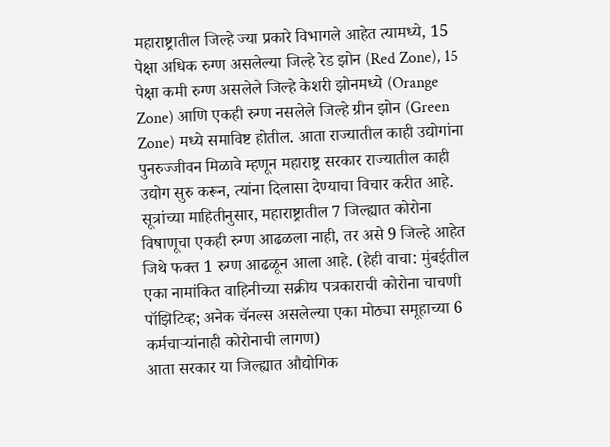महाराष्ट्रातील जिल्हे ज्या प्रकारे विभागले आहेत त्यामध्ये, 15 पेक्षा अधिक रुग्ण असलेल्या जिल्हे रेड झोन (Red Zone), 15 पेक्षा कमी रुग्ण असलेले जिल्हे केशरी झोनमध्ये (Orange Zone) आणि एकही रुग्ण नसलेले जिल्हे ग्रीन झोन (Green Zone) मध्ये समाविष्ट होतील. आता राज्यातील काही उद्योगांना पुनरुज्जीवन मिळावे म्हणून महाराष्ट्र सरकार राज्यातील काही उद्योग सुरु करून, त्यांना दिलासा देण्याचा विचार करीत आहे. सूत्रांच्या माहितीनुसार, महाराष्ट्रातील 7 जिल्ह्यात कोरोना विषाणूचा एकही रुग्ण आढळला नाही, तर असे 9 जिल्हे आहेत जिथे फक्त 1 रुग्ण आढळून आला आहे. (हेही वाचा: मुंबईतील एका नामांकित वाहिनीच्या सक्रीय पत्रकाराची कोरोना चाचणी पॉझिटिव्ह; अनेक चॅनल्स असलेल्या एका मोठ्या समूहाच्या 6 कर्मचाऱ्यांनाही कोरोनाची लागण)
आता सरकार या जिल्ह्यात औद्योगिक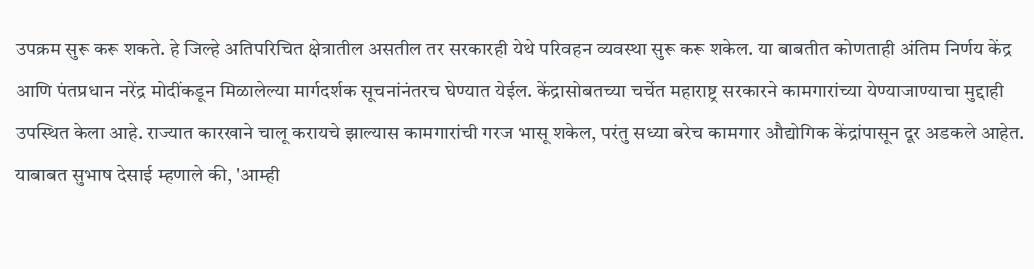उपक्रम सुरू करू शकते. हे जिल्हे अतिपरिचित क्षेत्रातील असतील तर सरकारही येथे परिवहन व्यवस्था सुरू करू शकेल. या बाबतीत कोणताही अंतिम निर्णय केंद्र आणि पंतप्रधान नरेंद्र मोदींकडून मिळालेल्या मार्गदर्शक सूचनांनंतरच घेण्यात येईल. केंद्रासोबतच्या चर्चेत महाराष्ट्र सरकारने कामगारांच्या येण्याजाण्याचा मुद्दाही उपस्थित केला आहे. राज्यात कारखाने चालू करायचे झाल्यास कामगारांची गरज भासू शकेल, परंतु सध्या बरेच कामगार औद्योगिक केंद्रांपासून दूर अडकले आहेत.
याबाबत सुभाष देसाई म्हणाले की, 'आम्ही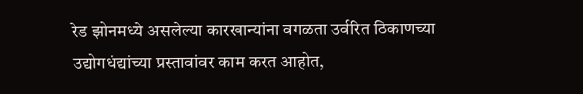रेड झोनमध्ये असलेल्या कारखान्यांना वगळता उर्वरित ठिकाणच्या उद्योगधंद्यांच्या प्रस्तावांवर काम करत आहोत,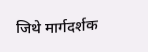जिथे मार्गदर्शक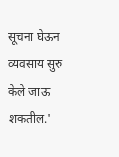सूचना घेऊन व्यवसाय सुरु केले जाऊ शकतील.'